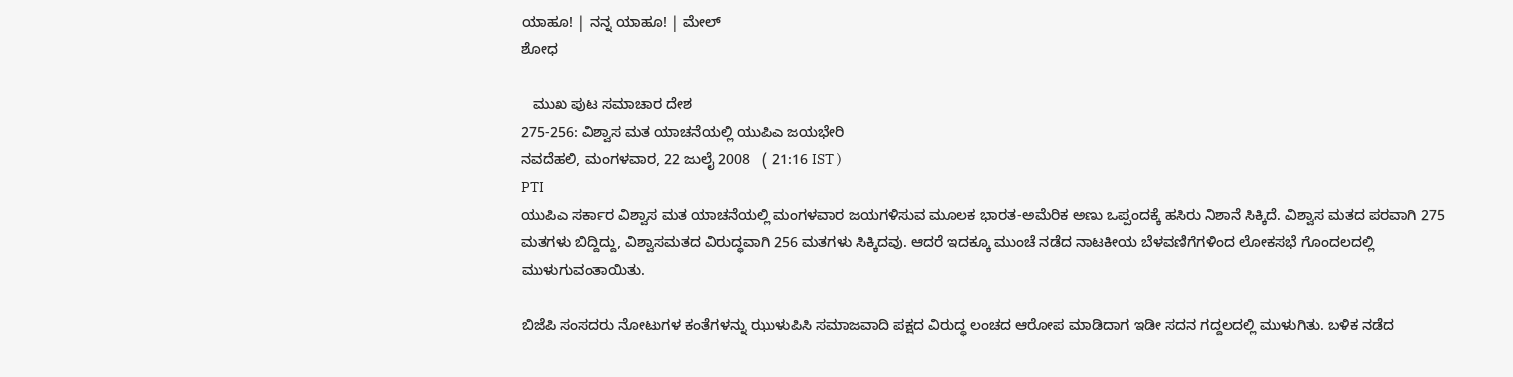ಯಾಹೂ! | ನನ್ನ ಯಾಹೂ! | ಮೇಲ್
ಶೋಧ

   ಮುಖ ಪುಟ ಸಮಾಚಾರ ದೇಶ
275-256: ವಿಶ್ವಾಸ ಮತ ಯಾಚನೆಯಲ್ಲಿ ಯುಪಿಎ ಜಯಭೇರಿ
ನವದೆಹಲಿ, ಮಂಗಳವಾರ, 22 ಜುಲೈ 2008   ( 21:16 IST )
PTI
ಯುಪಿಎ ಸರ್ಕಾರ ವಿಶ್ವಾಸ ಮತ ಯಾಚನೆಯಲ್ಲಿ ಮಂಗಳವಾರ ಜಯಗಳಿಸುವ ಮ‌ೂಲಕ ಭಾರತ-ಅಮೆರಿಕ ಅಣು ಒಪ್ಪಂದಕ್ಕೆ ಹಸಿರು ನಿಶಾನೆ ಸಿಕ್ಕಿದೆ. ವಿಶ್ವಾಸ ಮತದ ಪರವಾಗಿ 275 ಮತಗಳು ಬಿದ್ದಿದ್ದು, ವಿಶ್ವಾಸಮತದ ವಿರುದ್ಧವಾಗಿ 256 ಮತಗಳು ಸಿಕ್ಕಿದವು. ಆದರೆ ಇದಕ್ಕೂ ಮುಂಚೆ ನಡೆದ ನಾಟಕೀಯ ಬೆಳವಣಿಗೆಗಳಿಂದ ಲೋಕಸಭೆ ಗೊಂದಲದಲ್ಲಿ ಮುಳುಗುವಂತಾಯಿತು.

ಬಿಜೆಪಿ ಸಂಸದರು ನೋಟುಗಳ ಕಂತೆಗಳನ್ನು ಝುಳುಪಿಸಿ ಸಮಾಜವಾದಿ ಪಕ್ಷದ ವಿರುದ್ಧ ಲಂಚದ ಆರೋಪ ಮಾಡಿದಾಗ ಇಡೀ ಸದನ ಗದ್ದಲದಲ್ಲಿ ಮುಳುಗಿತು. ಬಳಿಕ ನಡೆದ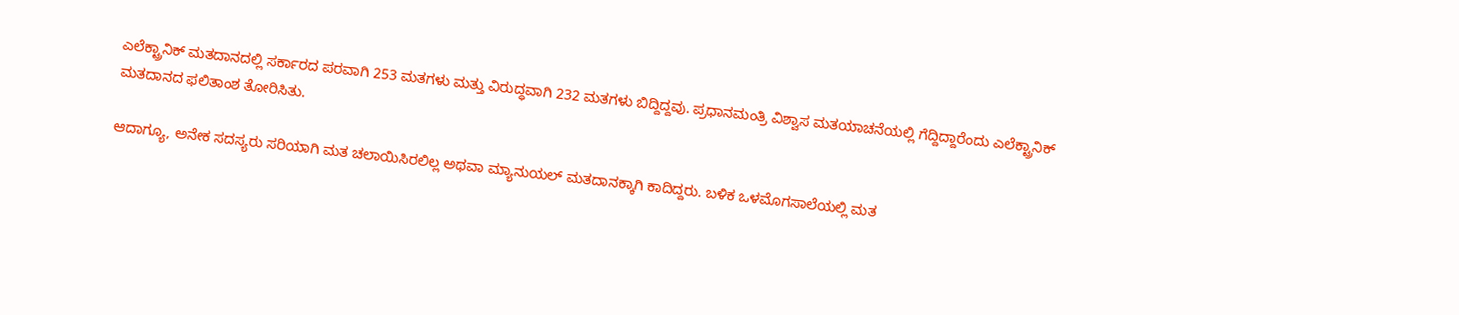ಎಲೆಕ್ಟ್ರಾನಿಕ್ ಮತದಾನದಲ್ಲಿ ಸರ್ಕಾರದ ಪರವಾಗಿ 253 ಮತಗಳು ಮತ್ತು ವಿರುದ್ಧವಾಗಿ 232 ಮತಗಳು ಬಿದ್ದಿದ್ದವು. ಪ್ರಧಾನಮಂತ್ರಿ ವಿಶ್ವಾಸ ಮತಯಾಚನೆಯಲ್ಲಿ ಗೆದ್ದಿದ್ದಾರೆಂದು ಎಲೆಕ್ಟ್ರಾನಿಕ್ ಮತದಾನದ ಫಲಿತಾಂಶ ತೋರಿಸಿತು.

ಆದಾಗ್ಯೂ, ಅನೇಕ ಸದಸ್ಯರು ಸರಿಯಾಗಿ ಮತ ಚಲಾಯಿಸಿರಲಿಲ್ಲ ಅಥವಾ ಮ್ಯಾನುಯಲ್ ಮತದಾನಕ್ಕಾಗಿ ಕಾದಿದ್ದರು. ಬಳಿಕ ಒಳಮೊಗಸಾಲೆಯಲ್ಲಿ ಮತ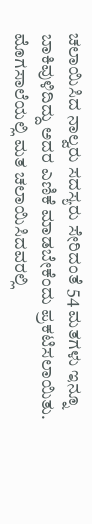ಚಲಾಯಿಸಿದ ನಾಲ್ವರು ಸದಸ್ಯರು ಸೇರಿದಂತೆ 54 ಮತಗಳು ಇನ್ನೂ ಬಾಕಿವುಳಿದಿದ್ದು ಅದರ ಎಣಿಕೆ ಮಾಡಬೇಕೆಂದು ಪ್ರಕಟಿಸಲಾಯಿತು. ಮೊಗಸಾಲೆಯಲ್ಲಿ ಮತ ಚಲಾಯಿಸಿದವರಲ್ಲಿ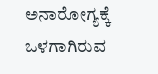ಅನಾರೋಗ್ಯಕ್ಕೆ ಒಳಗಾಗಿರುವ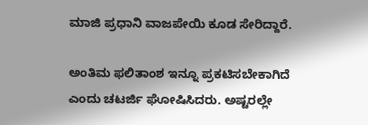ಮಾಜಿ ಪ್ರಧಾನಿ ವಾಜಪೇಯಿ ಕೂಡ ಸೇರಿದ್ದಾರೆ.

ಅಂತಿಮ ಫಲಿತಾಂಶ ಇನ್ನೂ ಪ್ರಕಟಿಸಬೇಕಾಗಿದೆ ಎಂದು ಚಟರ್ಜಿ ಘೋಷಿಸಿದರು. ಅಷ್ಟರಲ್ಲೇ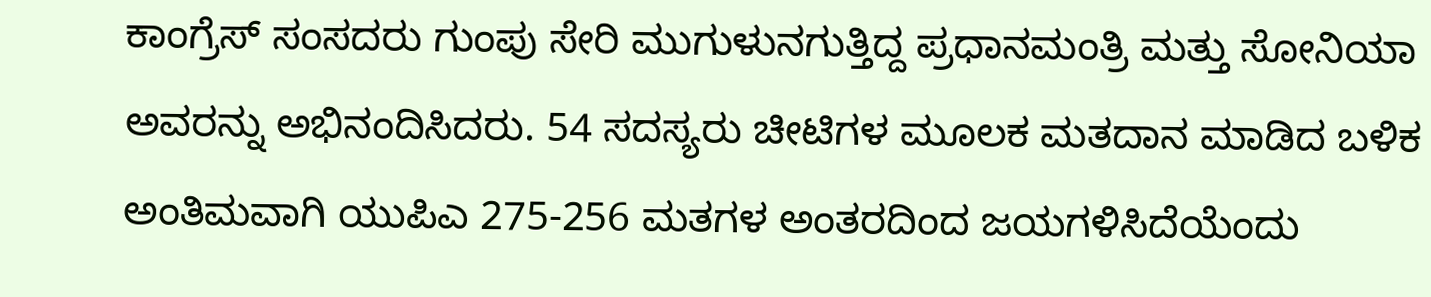ಕಾಂಗ್ರೆಸ್ ಸಂಸದರು ಗುಂಪು ಸೇರಿ ಮುಗುಳುನಗುತ್ತಿದ್ದ ಪ್ರಧಾನಮಂತ್ರಿ ಮತ್ತು ಸೋನಿಯಾ ಅವರನ್ನು ಅಭಿನಂದಿಸಿದರು. 54 ಸದಸ್ಯರು ಚೀಟಿಗಳ ಮ‌ೂಲಕ ಮತದಾನ ಮಾಡಿದ ಬಳಿಕ ಅಂತಿಮವಾಗಿ ಯುಪಿಎ 275-256 ಮತಗಳ ಅಂತರದಿಂದ ಜಯಗಳಿಸಿದೆಯೆಂದು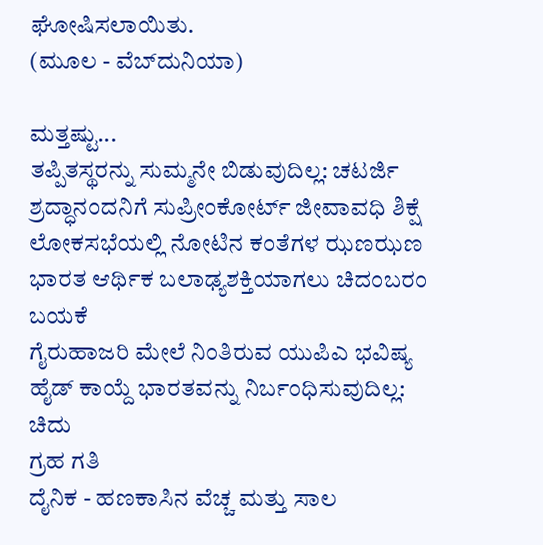ಘೋಷಿಸಲಾಯಿತು.
(ಮೂಲ - ವೆಬ್‌ದುನಿಯಾ)

ಮತ್ತಷ್ಟು...
ತಪ್ಪಿತಸ್ಥರನ್ನು ಸುಮ್ಮನೇ ಬಿಡುವುದಿಲ್ಲ: ಚಟರ್ಜಿ
ಶ್ರದ್ಧಾನಂದನಿಗೆ ಸುಪ್ರೀಂಕೋರ್ಟ್ ಜೀವಾವಧಿ ಶಿಕ್ಷೆ
ಲೋಕಸಭೆಯಲ್ಲಿ ನೋಟಿನ ಕಂತೆಗಳ ಝಣಝಣ
ಭಾರತ ಆರ್ಥಿಕ ಬಲಾಢ್ಯಶಕ್ತಿಯಾಗಲು ಚಿದಂಬರಂ ಬಯಕೆ
ಗೈರುಹಾಜರಿ ಮೇಲೆ ನಿಂತಿರುವ ಯುಪಿಎ ಭವಿಷ್ಯ
ಹೈಡ್ ಕಾಯ್ದೆ ಭಾರತವನ್ನು ನಿರ್ಬಂಧಿಸುವುದಿಲ್ಲ: ಚಿದು
ಗ್ರಹ ಗತಿ
ದೈನಿಕ - ಹಣಕಾಸಿನ ವೆಚ್ಚ ಮತ್ತು ಸಾಲ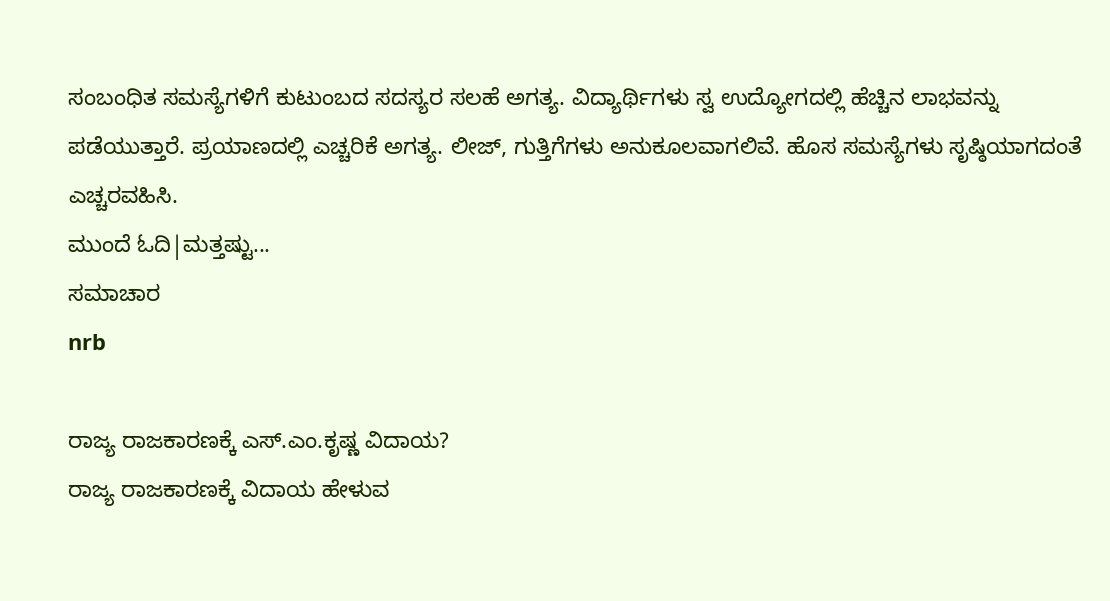ಸಂಬಂಧಿತ ಸಮಸ್ಯೆಗಳಿಗೆ ಕುಟುಂಬದ ಸದಸ್ಯರ ಸಲಹೆ ಅಗತ್ಯ. ವಿದ್ಯಾರ್ಥಿಗಳು ಸ್ವ ಉದ್ಯೋಗದಲ್ಲಿ ಹೆಚ್ಚಿನ ಲಾಭವನ್ನು ಪಡೆಯುತ್ತಾರೆ. ಪ್ರಯಾಣದಲ್ಲಿ ಎಚ್ಚರಿಕೆ ಅಗತ್ಯ. ಲೀಜ್, ಗುತ್ತಿಗೆಗಳು ಅನುಕೂಲವಾಗಲಿವೆ. ಹೊಸ ಸಮಸ್ಯೆಗಳು ಸೃಷ್ಠಿಯಾಗದಂತೆ ಎಚ್ಚರವಹಿಸಿ.
ಮುಂದೆ ಓದಿ|ಮತ್ತಷ್ಟು...
ಸಮಾಚಾರ
nrb

ರಾಜ್ಯ ರಾಜಕಾರಣಕ್ಕೆ ಎಸ್.ಎಂ.ಕೃಷ್ಣ ವಿದಾಯ?
ರಾಜ್ಯ ರಾಜಕಾರಣಕ್ಕೆ ವಿದಾಯ ಹೇಳುವ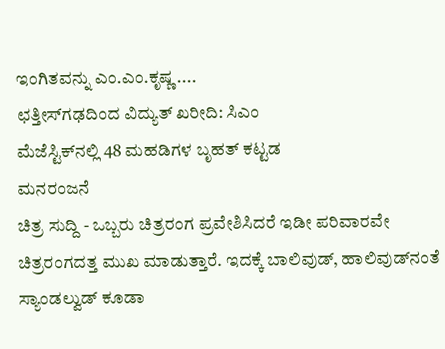ಇಂಗಿತವನ್ನು ಎಂ.ಎಂ.ಕೃಷ್ಣ ....
ಛತ್ತೀಸ್‌ಗಢದಿಂದ ವಿದ್ಯುತ್ ಖರೀದಿ: ಸಿಎಂ
ಮೆಜೆಸ್ಟಿಕ್‌ನಲ್ಲಿ 48 ಮಹಡಿಗಳ ಬೃಹತ್ ಕಟ್ಟಡ
ಮನರಂಜನೆ
ಚಿತ್ರ ಸುದ್ದಿ - ಒಬ್ಬರು ಚಿತ್ರರಂಗ ಪ್ರವೇಶಿಸಿದರೆ ಇಡೀ ಪರಿವಾರವೇ ಚಿತ್ರರಂಗದತ್ತ ಮುಖ ಮಾಡುತ್ತಾರೆ. ಇದಕ್ಕೆ ಬಾಲಿವುಡ್, ಹಾಲಿವುಡ್‌ನಂತೆ ಸ್ಯಾಂಡಲ್ವುಡ್ ಕೂಡಾ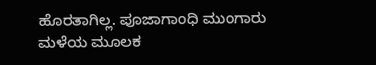ಹೊರತಾಗಿಲ್ಲ. ಪೂಜಾಗಾಂಧಿ ಮುಂಗಾರು ಮಳೆಯ ಮೂಲಕ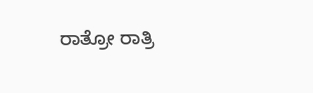ರಾತ್ರೋ ರಾತ್ರಿ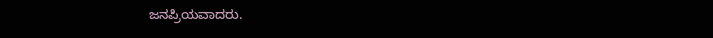ಜನಪ್ರಿಯವಾದರು.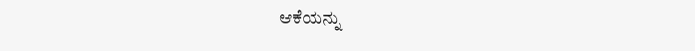ಆಕೆಯನ್ನು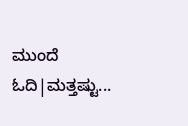ಮುಂದೆ ಓದಿ|ಮತ್ತಷ್ಟು...